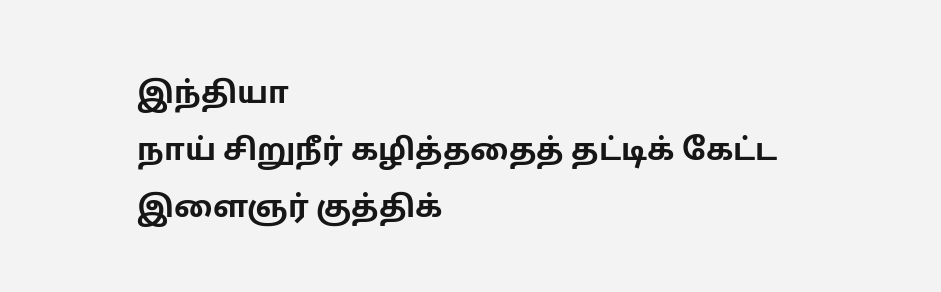இந்தியா
நாய் சிறுநீர் கழித்ததைத் தட்டிக் கேட்ட இளைஞர் குத்திக்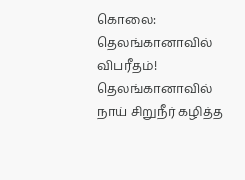கொலை: தெலங்கானாவில் விபரீதம்!
தெலங்கானாவில் நாய் சிறுநீர் கழித்த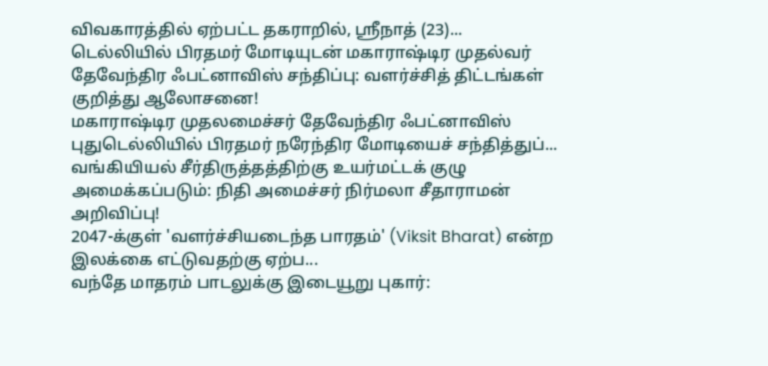விவகாரத்தில் ஏற்பட்ட தகராறில், ஸ்ரீநாத் (23)...
டெல்லியில் பிரதமர் மோடியுடன் மகாராஷ்டிர முதல்வர் தேவேந்திர ஃபட்னாவிஸ் சந்திப்பு: வளர்ச்சித் திட்டங்கள் குறித்து ஆலோசனை!
மகாராஷ்டிர முதலமைச்சர் தேவேந்திர ஃபட்னாவிஸ் புதுடெல்லியில் பிரதமர் நரேந்திர மோடியைச் சந்தித்துப்...
வங்கியியல் சீர்திருத்தத்திற்கு உயர்மட்டக் குழு அமைக்கப்படும்: நிதி அமைச்சர் நிர்மலா சீதாராமன் அறிவிப்பு!
2047-க்குள் 'வளர்ச்சியடைந்த பாரதம்' (Viksit Bharat) என்ற இலக்கை எட்டுவதற்கு ஏற்ப...
வந்தே மாதரம் பாடலுக்கு இடையூறு புகார்: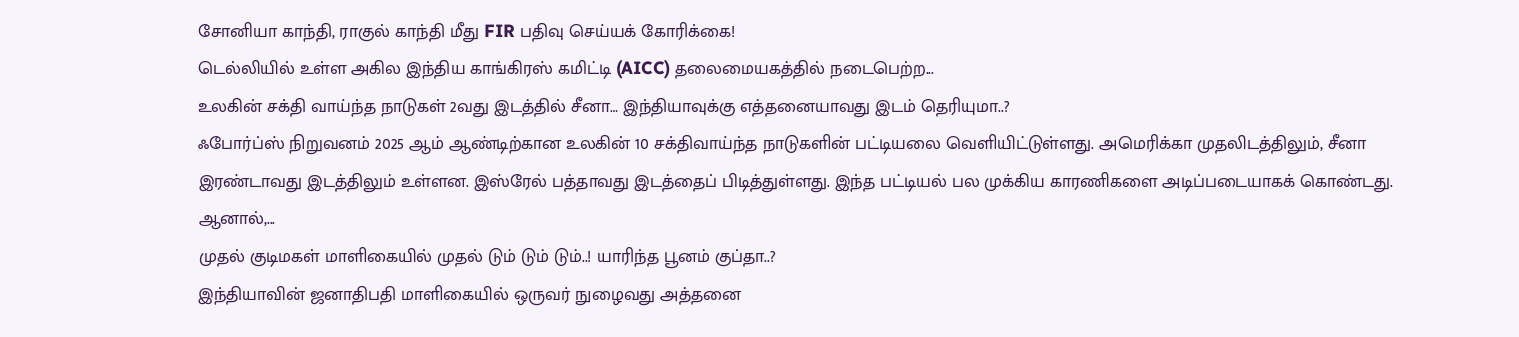சோனியா காந்தி, ராகுல் காந்தி மீது FIR பதிவு செய்யக் கோரிக்கை!
டெல்லியில் உள்ள அகில இந்திய காங்கிரஸ் கமிட்டி (AICC) தலைமையகத்தில் நடைபெற்ற...
உலகின் சக்தி வாய்ந்த நாடுகள் 2வது இடத்தில் சீனா… இந்தியாவுக்கு எத்தனையாவது இடம் தெரியுமா..?
ஃபோர்ப்ஸ் நிறுவனம் 2025 ஆம் ஆண்டிற்கான உலகின் 10 சக்திவாய்ந்த நாடுகளின் பட்டியலை வெளியிட்டுள்ளது. அமெரிக்கா முதலிடத்திலும், சீனா இரண்டாவது இடத்திலும் உள்ளன. இஸ்ரேல் பத்தாவது இடத்தைப் பிடித்துள்ளது. இந்த பட்டியல் பல முக்கிய காரணிகளை அடிப்படையாகக் கொண்டது. ஆனால்,...
முதல் குடிமகள் மாளிகையில் முதல் டும் டும் டும்..! யாரிந்த பூனம் குப்தா..?
இந்தியாவின் ஜனாதிபதி மாளிகையில் ஒருவர் நுழைவது அத்தனை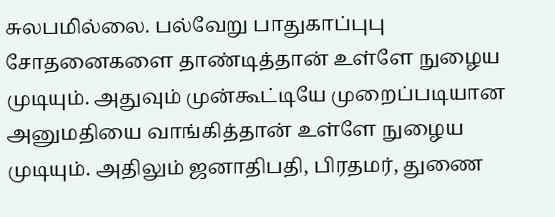சுலபமில்லை. பல்வேறு பாதுகாப்புபு சோதனைகளை தாண்டித்தான் உள்ளே நுழைய முடியும். அதுவும் முன்கூட்டியே முறைப்படியான அனுமதியை வாங்கித்தான் உள்ளே நுழைய முடியும். அதிலும் ஜனாதிபதி, பிரதமர், துணை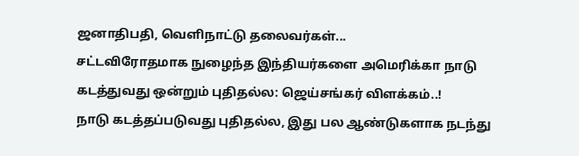ஜனாதிபதி, வெளிநாட்டு தலைவர்கள்...
சட்டவிரோதமாக நுழைந்த இந்தியர்களை அமெரிக்கா நாடு கடத்துவது ஒன்றும் புதிதல்ல: ஜெய்சங்கர் விளக்கம்..!
நாடு கடத்தப்படுவது புதிதல்ல, இது பல ஆண்டுகளாக நடந்து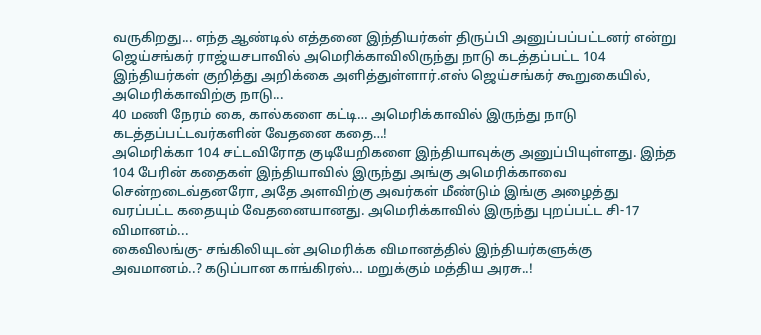வருகிறது... எந்த ஆண்டில் எத்தனை இந்தியர்கள் திருப்பி அனுப்பப்பட்டனர் என்று ஜெய்சங்கர் ராஜ்யசபாவில் அமெரிக்காவிலிருந்து நாடு கடத்தப்பட்ட 104 இந்தியர்கள் குறித்து அறிக்கை அளித்துள்ளார்.எஸ் ஜெய்சங்கர் கூறுகையில், அமெரிக்காவிற்கு நாடு...
40 மணி நேரம் கை, கால்களை கட்டி… அமெரிக்காவில் இருந்து நாடு கடத்தப்பட்டவர்களின் வேதனை கதை…!
அமெரிக்கா 104 சட்டவிரோத குடியேறிகளை இந்தியாவுக்கு அனுப்பியுள்ளது. இந்த 104 பேரின் கதைகள் இந்தியாவில் இருந்து அங்கு அமெரிக்காவை சென்றடைவ்தனரோ, அதே அளவிற்கு அவர்கள் மீண்டும் இங்கு அழைத்து வரப்பட்ட கதையும் வேதனையானது. அமெரிக்காவில் இருந்து புறப்பட்ட சி-17 விமானம்...
கைவிலங்கு- சங்கிலியுடன் அமெரிக்க விமானத்தில் இந்தியர்களுக்கு அவமானம்..? கடுப்பான காங்கிரஸ்… மறுக்கும் மத்திய அரசு..!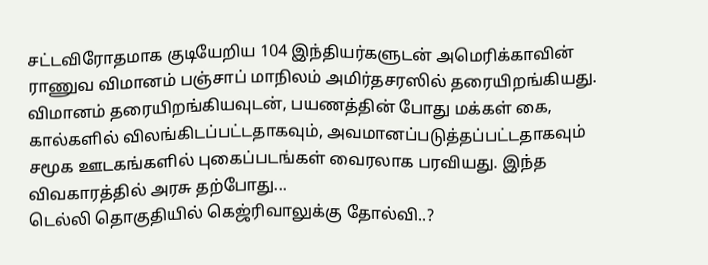சட்டவிரோதமாக குடியேறிய 104 இந்தியர்களுடன் அமெரிக்காவின் ராணுவ விமானம் பஞ்சாப் மாநிலம் அமிர்தசரஸில் தரையிறங்கியது. விமானம் தரையிறங்கியவுடன், பயணத்தின் போது மக்கள் கை, கால்களில் விலங்கிடப்பட்டதாகவும், அவமானப்படுத்தப்பட்டதாகவும் சமூக ஊடகங்களில் புகைப்படங்கள் வைரலாக பரவியது. இந்த விவகாரத்தில் அரசு தற்போது...
டெல்லி தொகுதியில் கெஜ்ரிவாலுக்கு தோல்வி..?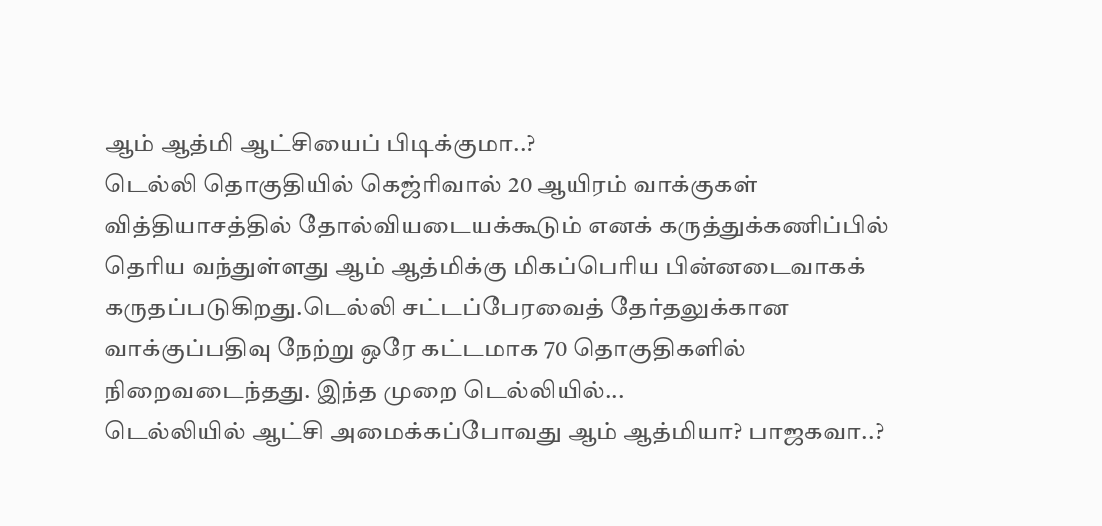ஆம் ஆத்மி ஆட்சியைப் பிடிக்குமா..?
டெல்லி தொகுதியில் கெஜ்ரிவால் 20 ஆயிரம் வாக்குகள் வித்தியாசத்தில் தோல்வியடையக்கூடும் எனக் கருத்துக்கணிப்பில் தெரிய வந்துள்ளது ஆம் ஆத்மிக்கு மிகப்பெரிய பின்னடைவாகக் கருதப்படுகிறது.டெல்லி சட்டப்பேரவைத் தேர்தலுக்கான வாக்குப்பதிவு நேற்று ஒரே கட்டமாக 70 தொகுதிகளில் நிறைவடைந்தது. இந்த முறை டெல்லியில்...
டெல்லியில் ஆட்சி அமைக்கப்போவது ஆம் ஆத்மியா? பாஜகவா..?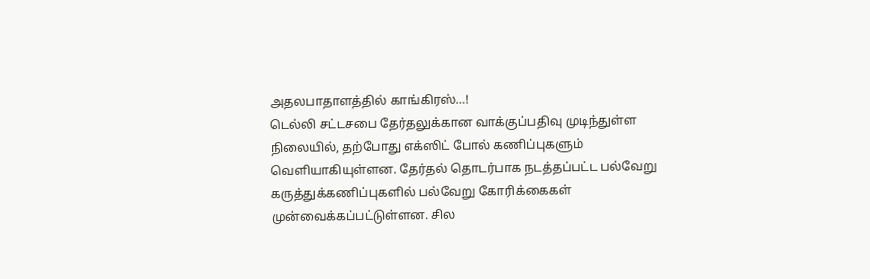அதலபாதாளத்தில் காங்கிரஸ்…!
டெல்லி சட்டசபை தேர்தலுக்கான வாக்குப்பதிவு முடிந்துள்ள நிலையில், தற்போது எக்ஸிட் போல் கணிப்புகளும் வெளியாகியுள்ளன. தேர்தல் தொடர்பாக நடத்தப்பட்ட பல்வேறு கருத்துக்கணிப்புகளில் பல்வேறு கோரிக்கைகள் முன்வைக்கப்பட்டுள்ளன. சில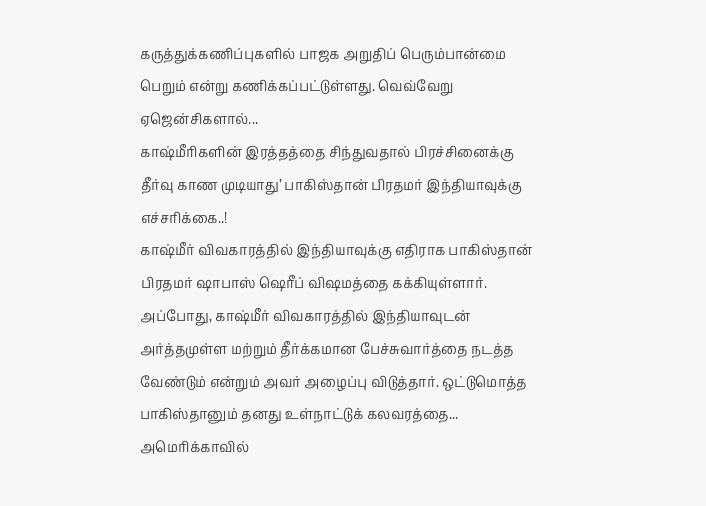கருத்துக்கணிப்புகளில் பாஜக அறுதிப் பெரும்பான்மை பெறும் என்று கணிக்கப்பட்டுள்ளது. வெவ்வேறு ஏஜென்சிகளால்...
காஷ்மீரிகளின் இரத்தத்தை சிந்துவதால் பிரச்சினைக்கு தீர்வு காண முடியாது’ பாகிஸ்தான் பிரதமர் இந்தியாவுக்கு எச்சரிக்கை..!
காஷ்மீர் விவகாரத்தில் இந்தியாவுக்கு எதிராக பாகிஸ்தான் பிரதமர் ஷாபாஸ் ஷெரீப் விஷமத்தை கக்கியுள்ளார். அப்போது, காஷ்மீர் விவகாரத்தில் இந்தியாவுடன் அர்த்தமுள்ள மற்றும் தீர்க்கமான பேச்சுவார்த்தை நடத்த வேண்டும் என்றும் அவர் அழைப்பு விடுத்தார். ஒட்டுமொத்த பாகிஸ்தானும் தனது உள்நாட்டுக் கலவரத்தை...
அமெரிக்காவில்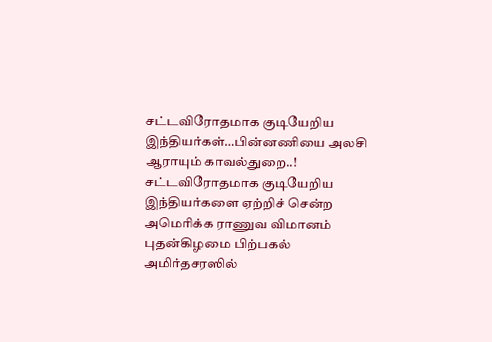சட்டவிரோதமாக குடியேறிய இந்தியர்கள்…பின்னணியை அலசி ஆராயும் காவல்துறை..!
சட்டவிரோதமாக குடியேறிய இந்தியர்களை ஏற்றிச் சென்ற அமெரிக்க ராணுவ விமானம் புதன்கிழமை பிற்பகல் அமிர்தசரஸில்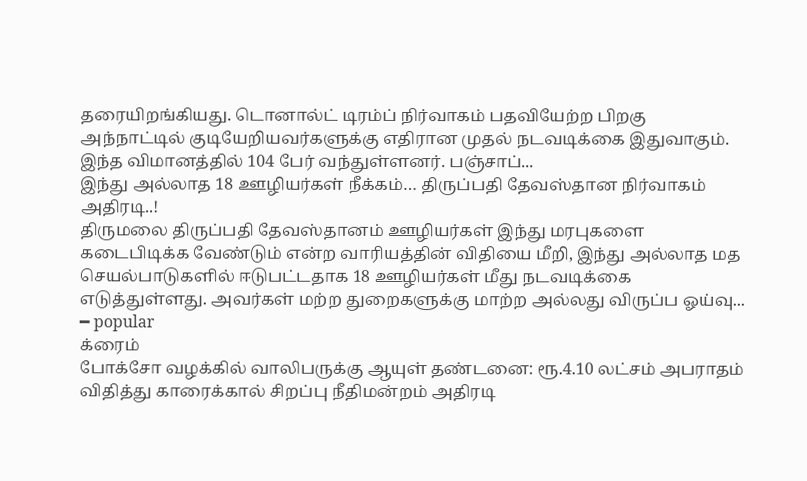தரையிறங்கியது. டொனால்ட் டிரம்ப் நிர்வாகம் பதவியேற்ற பிறகு அந்நாட்டில் குடியேறியவர்களுக்கு எதிரான முதல் நடவடிக்கை இதுவாகும். இந்த விமானத்தில் 104 பேர் வந்துள்ளனர். பஞ்சாப்...
இந்து அல்லாத 18 ஊழியர்கள் நீக்கம்… திருப்பதி தேவஸ்தான நிர்வாகம் அதிரடி..!
திருமலை திருப்பதி தேவஸ்தானம் ஊழியர்கள் இந்து மரபுகளை கடைபிடிக்க வேண்டும் என்ற வாரியத்தின் விதியை மீறி, இந்து அல்லாத மத செயல்பாடுகளில் ஈடுபட்டதாக 18 ஊழியர்கள் மீது நடவடிக்கை எடுத்துள்ளது. அவர்கள் மற்ற துறைகளுக்கு மாற்ற அல்லது விருப்ப ஓய்வு...
━ popular
க்ரைம்
போக்சோ வழக்கில் வாலிபருக்கு ஆயுள் தண்டனை: ரூ.4.10 லட்சம் அபராதம் விதித்து காரைக்கால் சிறப்பு நீதிமன்றம் அதிரடி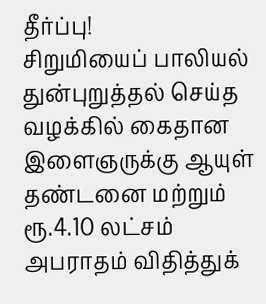தீர்ப்பு!
சிறுமியைப் பாலியல் துன்புறுத்தல் செய்த வழக்கில் கைதான இளைஞருக்கு ஆயுள் தண்டனை மற்றும் ரூ.4.10 லட்சம் அபராதம் விதித்துக்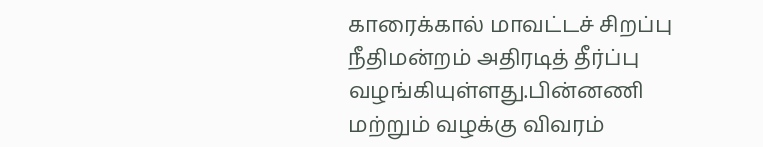காரைக்கால் மாவட்டச் சிறப்பு நீதிமன்றம் அதிரடித் தீர்ப்பு வழங்கியுள்ளது.பின்னணி மற்றும் வழக்கு விவரம்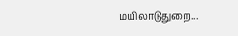மயிலாடுதுறை...